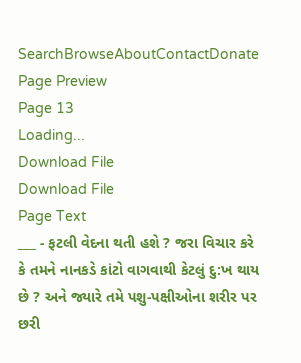SearchBrowseAboutContactDonate
Page Preview
Page 13
Loading...
Download File
Download File
Page Text
___ - ફટલી વેદના થતી હશે ? જરા વિચાર કરે કે તમને નાનકડે કાંટો વાગવાથી કેટલું દુ:ખ થાય છે ? અને જ્યારે તમે પશુ-પક્ષીઓના શરીર પર છરી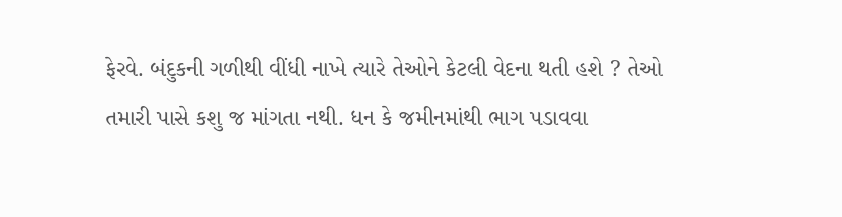ફેરવે. બંદુકની ગળીથી વીંધી નાખે ત્યારે તેઓને કેટલી વેદના થતી હશે ? તેઓ તમારી પાસે કશુ જ માંગતા નથી. ધન કે જમીનમાંથી ભાગ પડાવવા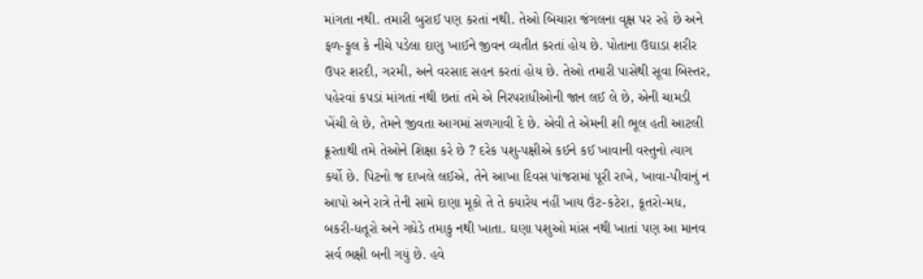માંગતા નથી. તમારી બુરાઈ પણ કરતાં નથી. તેઓ બિચારા જંગલના વૃક્ષ પર રહે છે અને ફળ-ફૂલ કે નીચે પડેલા દાણુ ખાઈને જીવન વ્યતીત કરતાં હોય છે. પોતાના ઉઘાડા શરીર ઉપર શરદી, ગરમી, અને વરસાદ સહન કરતાં હોય છે. તેઓ તમારી પાસેથી સૂવા બિસ્તર, પહેરવાં કપડાં માંગતાં નથી છતાં તમે એ નિરપરાધીઓની જાન લઈ લે છે, એની ચામડી ખેંચી લે છે, તેમને જીવતા આગમાં સળગાવી દે છે. એવી તે એમની શી ભૂલ હતી આટલી ક્રૂરતાથી તમે તેઓને શિક્ષા કરે છે ? દરેક પશુ-પક્ષીએ કઈને કઈ ખાવાની વસ્તુનો ત્યાગ કર્યો છે. પિટનો જ દાખલે લઈએ, તેને આખા દિવસ પાંજરામાં પૂરી રાખે, ખાવા-પીવાનું ન આપો અને રાત્રે તેની સામે દાણા મૂકો તે તે કયારેય નહીં ખાય ઉંટ-કટેરા, કૂતરો-મધ, બકરી-ધતૂરો અને ગધેડે તમાકુ નથી ખાતા. ઘણા પશુઓ માંસ નથી ખાતાં પણ આ માનવ સર્વ ભક્ષી બની ગયું છે. હવે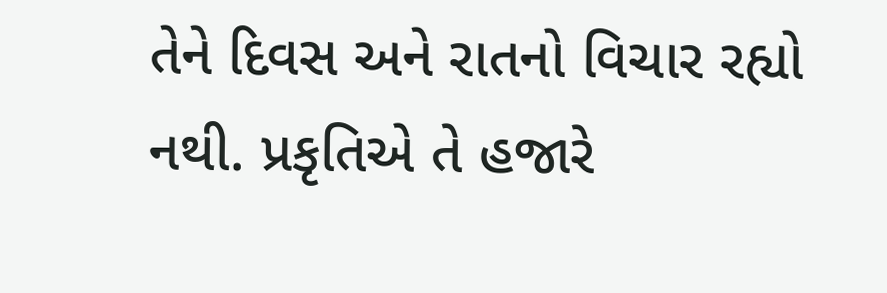તેને દિવસ અને રાતનો વિચાર રહ્યો નથી. પ્રકૃતિએ તે હજારે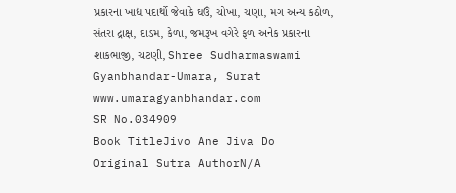પ્રકારના ખાદ્ય પદાર્થો જેવાકે ઘઉં, ચોખા, ચણા, મગ અન્ય કઠોળ, સંતરા દ્રાક્ષ, દાડમ, કેળા, જમરૂખ વગેરે ફળ અનેક પ્રકારના શાકભાજી, ચટણી, Shree Sudharmaswami Gyanbhandar-Umara, Surat www.umaragyanbhandar.com
SR No.034909
Book TitleJivo Ane Jiva Do
Original Sutra AuthorN/A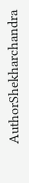AuthorShekharchandra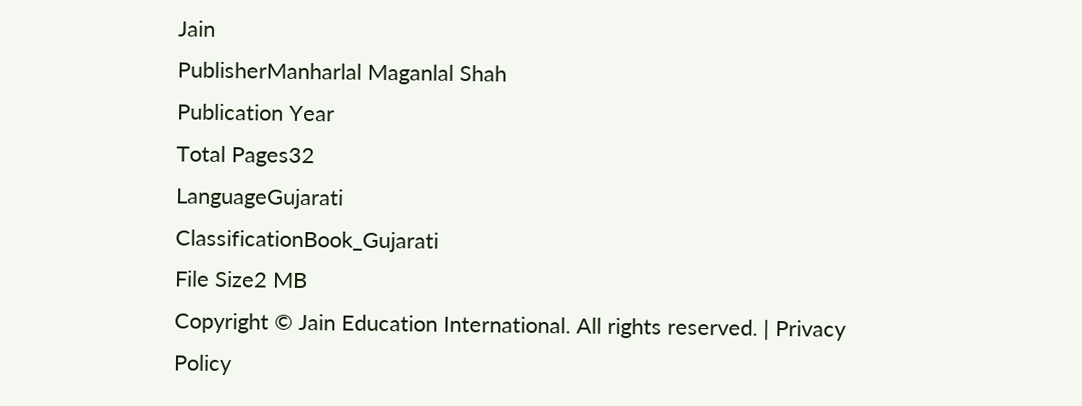Jain
PublisherManharlal Maganlal Shah
Publication Year
Total Pages32
LanguageGujarati
ClassificationBook_Gujarati
File Size2 MB
Copyright © Jain Education International. All rights reserved. | Privacy Policy